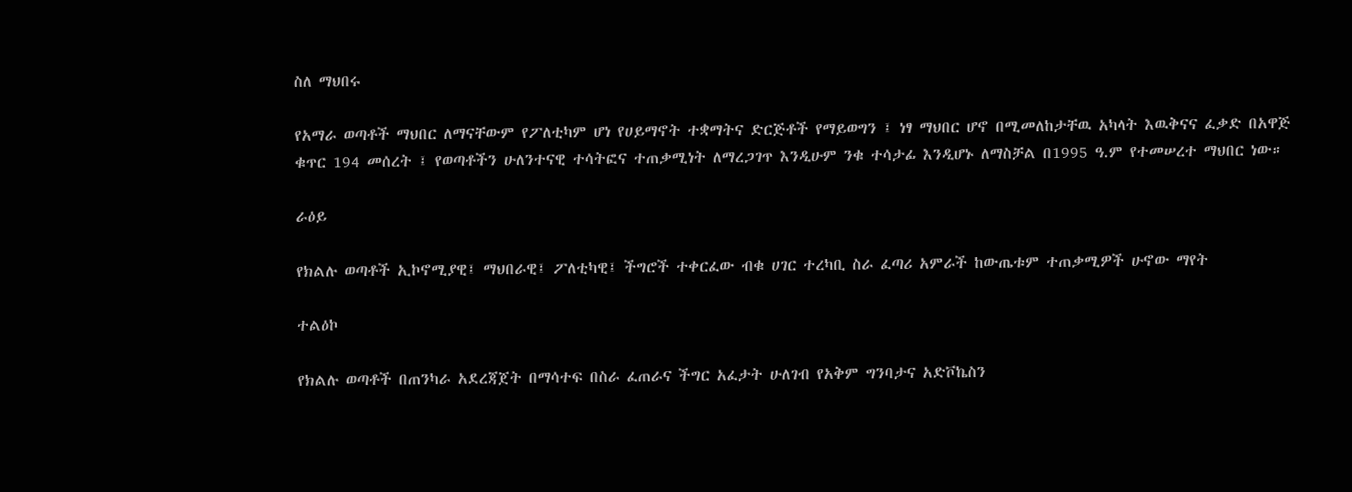ስለ ማህበሩ

የአማራ ወጣቶች ማህበር ለማናቸውም የፖለቲካም ሆነ የሀይማኖት ተቋማትና ድርጅቶች የማይወግን ፤ ነፃ ማህበር ሆኖ በሚመለከታቸዉ አካላት እዉቅናና ፈቃድ በአዋጅ ቁጥር 194 መሰረት ፤ የወጣቶችን ሁለንተናዊ ተሳትፎና ተጠቃሚነት ለማረጋገጥ እንዲሁም ንቁ ተሳታፊ እንዲሆኑ ለማስቻል በ1995 ዓ.ም የተመሠረተ ማህበር ነው።

ራዕይ

የክልሉ ወጣቶች ኢኮኖሚያዊ፤ ማህበራዊ፤ ፖለቲካዊ፤ ችግሮች ተቀርፈው ብቁ ሀገር ተረካቢ ስራ ፈጣሪ አምራች ከውጤቱም ተጠቃሚዎች ሁኖው ማየት

ተልዕኮ

የክልሉ ወጣቶች በጠንካራ አደረጃጀት በማሳተፍ በስራ ፈጠራና ችግር አፈታት ሁለገብ የአቅም ግንባታና አድቮኬስን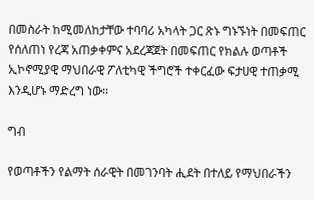በመስራት ከሚመለከታቸው ተባባሪ አካላት ጋር ጽኑ ግኑኙነት በመፍጠር የሰለጠነ የረጃ አጠቃቀምና አደረጃጀት በመፍጠር የክልሉ ወጣቶች ኢኮኖሚያዊ ማህበራዊ ፖለቲካዊ ችግሮች ተቀርፈው ፍታሀዊ ተጠቃሚ እንዲሆኑ ማድረግ ነው፡፡

ግብ

የወጣቶችን የልማት ሰራዊት በመገንባት ሒደት በተለይ የማህበራችን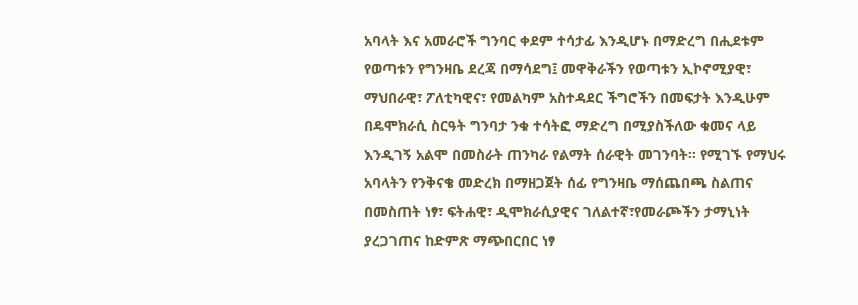አባላት እና አመራሮች ግንባር ቀደም ተሳታፊ እንዲሆኑ በማድረግ በሒደቱም የወጣቱን የግንዛቤ ደረጃ በማሳደግ፤ መዋቅራችን የወጣቱን ኢኮኖሚያዊ፣ ማህበራዊ፣ ፖለቲካዊና፣ የመልካም አስተዳደር ችግሮችን በመፍታት እንዲሁም በዴሞክራሲ ስርዓት ግንባታ ንቁ ተሳትፎ ማድረግ በሚያስችለው ቁመና ላይ እንዲገኝ አልሞ በመስራት ጠንካራ የልማት ሰራዊት መገንባት፡፡ የሚገኙ የማህሩ አባላትን የንቅናቄ መድረክ በማዘጋጀት ሰፊ የግንዛቤ ማሰጨበጫ ስልጠና በመስጠት ነፃ፣ ፍትሐዊ፣ ዲሞክራሲያዊና ገለልተኛ፣የመራጮችን ታማኒነት ያረጋገጠና ከድምጽ ማጭበርበር ነፃ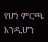የሆነ ምርጫ እንዲሆን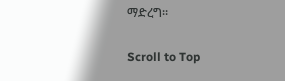ማድረግ።

Scroll to Top